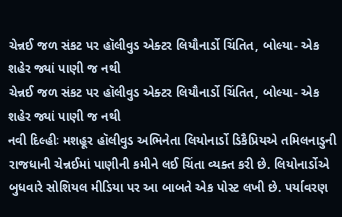ચેન્નઈ જળ સંકટ પર હૉલીવુડ એક્ટર લિયૌનાર્ડો ચિંતિત, બોલ્યા- એક શહેર જ્યાં પાણી જ નથી
ચેન્નઈ જળ સંકટ પર હૉલીવુડ એક્ટર લિયૌનાર્ડો ચિંતિત, બોલ્યા- એક શહેર જ્યાં પાણી જ નથી
નવી દિલ્હીઃ મશહૂર હૉલીવુડ અભિનેતા લિયોનાર્ડો ડિકૈપ્રિયએ તમિલનાડુની રાજધાની ચેન્નઈમાં પાણીની કમીને લઈ ચિંતા વ્યક્ત કરી છે. લિયોનાર્ડોએ બુધવારે સોશિયલ મીડિયા પર આ બાબતે એક પોસ્ટ લખી છે. પર્યાવરણ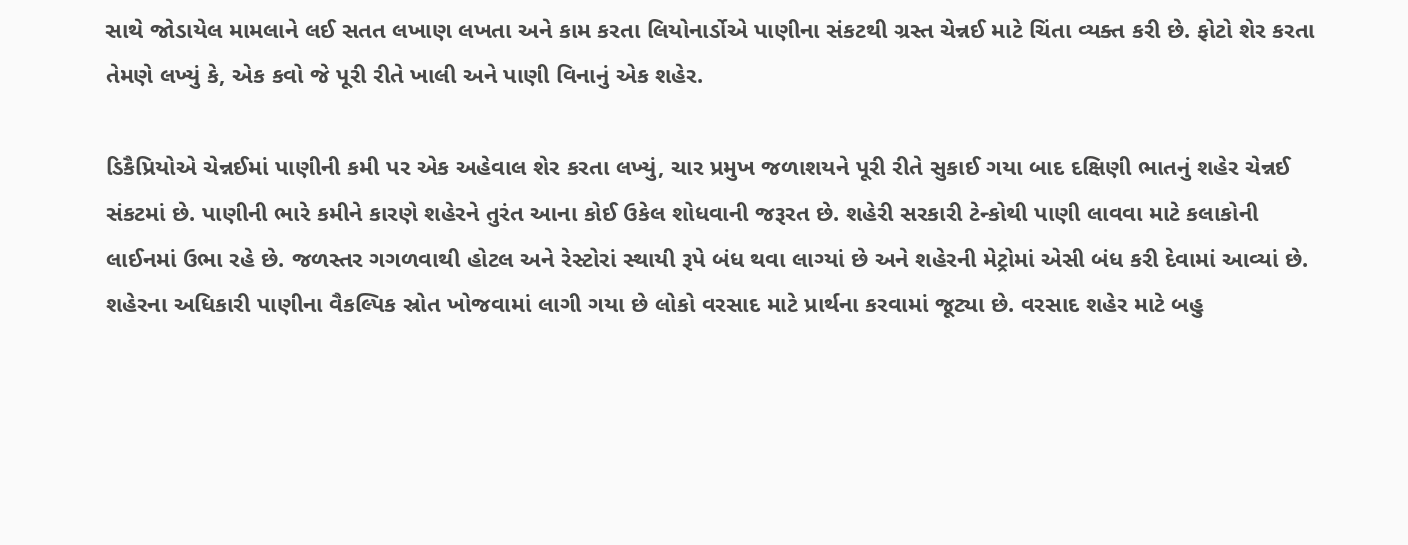સાથે જોડાયેલ મામલાને લઈ સતત લખાણ લખતા અને કામ કરતા લિયોનાર્ડોએ પાણીના સંકટથી ગ્રસ્ત ચેન્નઈ માટે ચિંતા વ્યક્ત કરી છે. ફોટો શેર કરતા તેમણે લખ્યું કે, એક કવો જે પૂરી રીતે ખાલી અને પાણી વિનાનું એક શહેર.

ડિકૈપ્રિયોએ ચેન્નઈમાં પાણીની કમી પર એક અહેવાલ શેર કરતા લખ્યું, ચાર પ્રમુખ જળાશયને પૂરી રીતે સુકાઈ ગયા બાદ દક્ષિણી ભાતનું શહેર ચેન્નઈ સંકટમાં છે. પાણીની ભારે કમીને કારણે શહેરને તુરંત આના કોઈ ઉકેલ શોધવાની જરૂરત છે. શહેરી સરકારી ટેન્કોથી પાણી લાવવા માટે કલાકોની લાઈનમાં ઉભા રહે છે. જળસ્તર ગગળવાથી હોટલ અને રેસ્ટોરાં સ્થાયી રૂપે બંધ થવા લાગ્યાં છે અને શહેરની મેટ્રોમાં એસી બંધ કરી દેવામાં આવ્યાં છે. શહેરના અધિકારી પાણીના વૈકલ્પિક સ્રોત ખોજવામાં લાગી ગયા છે લોકો વરસાદ માટે પ્રાર્થના કરવામાં જૂટ્યા છે. વરસાદ શહેર માટે બહુ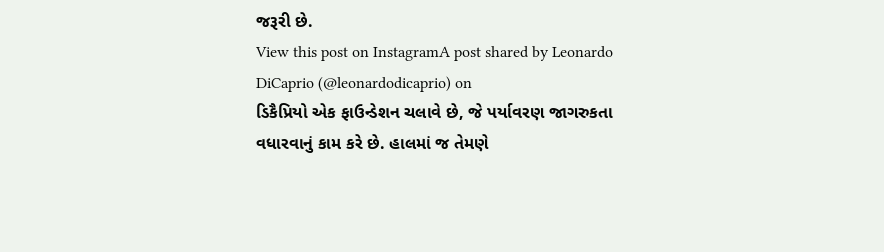જરૂરી છે.
View this post on InstagramA post shared by Leonardo DiCaprio (@leonardodicaprio) on
ડિકૈપ્રિયો એક ફાઉન્ડેશન ચલાવે છે, જે પર્યાવરણ જાગરુકતા વધારવાનું કામ કરે છે. હાલમાં જ તેમણે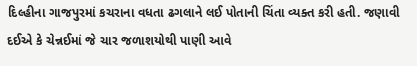દિલ્હીના ગાજપુરમાં કચરાના વધતા ઢગલાને લઈ પોતાની ચિંતા વ્યક્ત કરી હતી. જણાવી દઈએ કે ચેન્નઈમાં જે ચાર જળાશયોથી પાણી આવે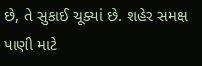છે, તે સુકાઈ ચૂક્યાં છે. શહેર સમક્ષ પાણી માટે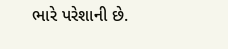ભારે પરેશાની છે.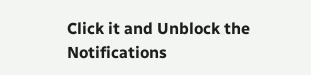Click it and Unblock the Notifications